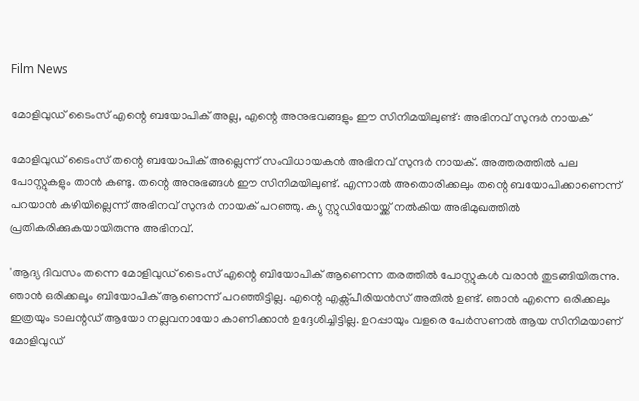Film News

മോളിവുഡ് ടൈംസ് എന്റെ ബയോപിക് അല്ല, എന്റെ അനുഭവങ്ങളും ഈ സിനിമയിലുണ്ട്: അഭിനവ് സുന്ദർ നായക്

മോളിവുഡ് ടൈംസ് തന്റെ ബയോപിക് അല്ലെന്ന് സംവിധായകൻ അഭിനവ് സുന്ദർ നായക്. അത്തരത്തിൽ പല പോസ്റ്റുകളും താൻ കണ്ടു. തന്റെ അനുഭങ്ങൾ ഈ സിനിമയിലുണ്ട്. എന്നാൽ അതൊരിക്കലും തന്റെ ബയോപിക്കാണെന്ന് പറയാൻ കഴിയില്ലെന്ന് അഭിനവ് സുന്ദർ നായക് പറഞ്ഞു. ക്യു സ്റ്റുഡിയോയ്ക്ക് നൽകിയ അഭിമുഖത്തിൽ പ്രതികരിക്കുകയായിരുന്നു അഭിനവ്.

'ആദ്യ ദിവസം തന്നെ മോളിവുഡ് ടൈംസ് എന്റെ ബിയോപിക് ആണെന്ന തരത്തിൽ പോസ്റ്റുകൾ വരാൻ തുടങ്ങിയിരുന്നു. ഞാൻ ഒരിക്കലൂം ബിയോപിക് ആണെന്ന് പറഞ്ഞിട്ടില്ല. എന്റെ എക്സ്പീരിയൻസ് അതിൽ ഉണ്ട്. ഞാൻ എന്നെ ഒരിക്കലും ഇത്രയും ടാലന്റഡ് ആയോ നല്ലവനായോ കാണിക്കാൻ ഉദ്ദേശിച്ചിട്ടില്ല. ഉറപ്പായും വളരെ പേർസണൽ ആയ സിനിമയാണ് മോളിവുഡ്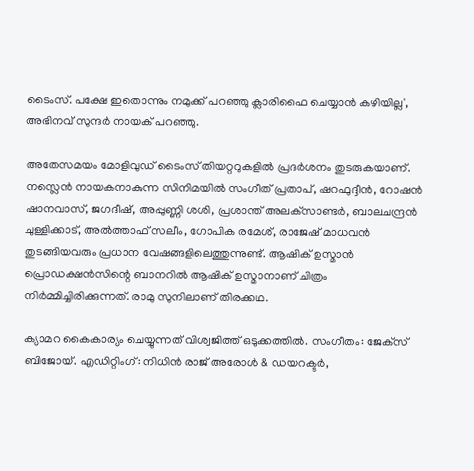ടൈംസ്. പക്ഷേ ഇതൊന്നും നമുക്ക് പറഞ്ഞു ക്ലാരിഫൈ ചെയ്യാൻ കഴിയില്ല', അഭിനവ് സുന്ദർ നായക് പറഞ്ഞു.

അതേസമയം മോളിവുഡ് ടൈംസ് തിയറ്ററുകളിൽ പ്രദർശനം തുടരുകയാണ്. നസ്ലെൻ നായകനാകുന്ന സിനിമയിൽ സംഗീത് പ്രതാപ്, ഷറഫുദ്ദീന്‍, റോഷന്‍ ഷാനവാസ്, ജഗദീഷ്, അപ്പുണ്ണി ശശി, പ്രശാന്ത് അലക്‌സാണ്ടര്‍, ബാലചന്ദ്രന്‍ ചുള്ളിക്കാട്, അല്‍ത്താഫ് സലീം, ഗോപിക രമേശ്, രാജേഷ് മാധവന്‍ തുടങ്ങിയവരും പ്രധാന വേഷങ്ങളിലെത്തുന്നുണ്ട്. ആഷിക് ഉസ്മാന്‍ പ്രൊഡക്ഷന്‍സിന്റെ ബാനറില്‍ ആഷിക് ഉസ്മാനാണ് ചിത്രം നിർമ്മിച്ചിരിക്കുന്നത്. രാമു സുനിലാണ് തിരക്കഥ.

ക്യാമറ കൈകാര്യം ചെയ്യുന്നത് വിശ്വജിത്ത് ഒടുക്കത്തില്‍. സംഗീതം: ജേക്‌സ് ബിജോയ്. എഡിറ്റിംഗ്: നിധിന്‍ രാജ് അരോള്‍ & ഡയറക്ടര്‍,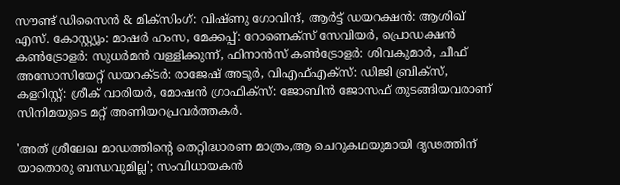സൗണ്ട് ഡിസൈന്‍ & മിക്സിംഗ്: വിഷ്ണു ഗോവിന്ദ്, ആര്‍ട്ട് ഡയറക്ഷന്‍: ആശിഖ് എസ്. കോസ്റ്റ്യൂം: മാഷര്‍ ഹംസ, മേക്കപ്പ്: റോണെക്സ് സേവിയര്‍, പ്രൊഡക്ഷന്‍ കണ്‍ട്രോളര്‍: സുധര്‍മന്‍ വള്ളിക്കുന്ന്, ഫിനാന്‍സ് കണ്‍ട്രോളര്‍: ശിവകുമാര്‍, ചീഫ് അസോസിയേറ്റ് ഡയറക്ടര്‍: രാജേഷ് അടൂര്‍, വിഎഫ്എക്സ്: ഡിജി ബ്രിക്‌സ്, കളറിസ്റ്റ്: ശ്രീക് വാരിയര്‍, മോഷന്‍ ഗ്രാഫിക്‌സ്: ജോബിന്‍ ജോസഫ് തുടങ്ങിയവരാണ് സിനിമയുടെ മറ്റ് അണിയറപ്രവർത്തകർ.

'അത് ശ്രീലേഖ മാഡത്തിന്റെ തെറ്റിദ്ധാരണ മാത്രം,ആ ചെറുകഥയുമായി ദൃഢത്തിന് യാതൊരു ബന്ധവുമില്ല'; സംവിധായകൻ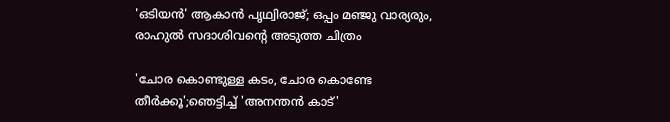'ഒടിയൻ' ആകാൻ പൃഥ്വിരാജ്; ഒപ്പം മഞ്ജു വാര്യരും, രാഹുൽ സദാശിവന്റെ അടുത്ത ചിത്രം

'ചോര കൊണ്ടുള്ള കടം, ചോര കൊണ്ടേ തീർക്കൂ';ഞെട്ടിച്ച് 'അനന്തൻ കാട്'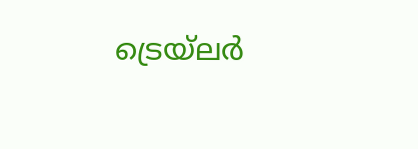ട്രെയ്‌ലർ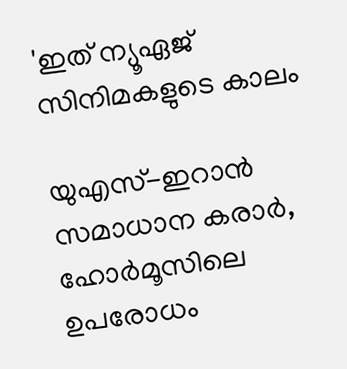'ഇത് ന്യൂഏജ് സിനിമകളുടെ കാലം

യുഎസ്-ഇറാന്‍ സമാധാന കരാര്‍, ഹോര്‍മൂസിലെ ഉപരോധം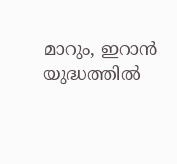മാറും, ഇറാന്‍ യുദ്ധത്തില്‍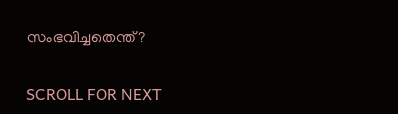സംഭവിച്ചതെന്ത്?

SCROLL FOR NEXT